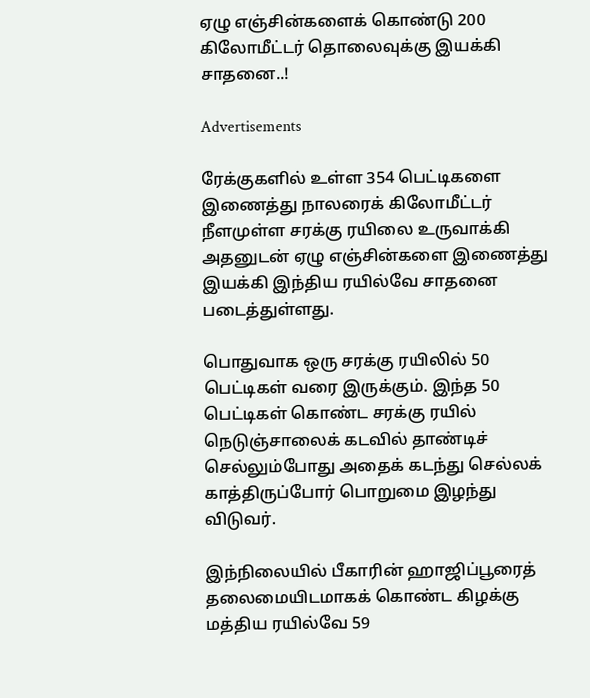ஏழு எஞ்சின்களைக் கொண்டு 200 கிலோமீட்டர் தொலைவுக்கு இயக்கி சாதனை..!

Advertisements

ரேக்குகளில் உள்ள 354 பெட்டிகளை இணைத்து நாலரைக் கிலோமீட்டர் நீளமுள்ள சரக்கு ரயிலை உருவாக்கி அதனுடன் ஏழு எஞ்சின்களை இணைத்து இயக்கி இந்திய ரயில்வே சாதனை படைத்துள்ளது.

பொதுவாக ஒரு சரக்கு ரயிலில் 50 பெட்டிகள் வரை இருக்கும். இந்த 50 பெட்டிகள் கொண்ட சரக்கு ரயில் நெடுஞ்சாலைக் கடவில் தாண்டிச் செல்லும்போது அதைக் கடந்து செல்லக் காத்திருப்போர் பொறுமை இழந்து விடுவர்.

இந்நிலையில் பீகாரின் ஹாஜிப்பூரைத் தலைமையிடமாகக் கொண்ட கிழக்கு மத்திய ரயில்வே 59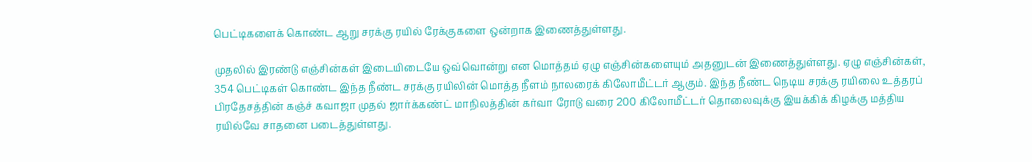பெட்டிகளைக் கொண்ட ஆறு சரக்கு ரயில் ரேக்குகளை ஒன்றாக இணைத்துள்ளது.

முதலில் இரண்டு எஞ்சின்கள் இடையிடையே ஒவ்வொன்று என மொத்தம் ஏழு எஞ்சின்களையும் அதனுடன் இணைத்துள்ளது. ஏழு எஞ்சின்கள், 354 பெட்டிகள் கொண்ட இந்த நீண்ட சரக்கு ரயிலின் மொத்த நீளம் நாலரைக் கிலோமீட்டர் ஆகும். இந்த நீண்ட நெடிய சரக்கு ரயிலை உத்தரப் பிரதேசத்தின் கஞ்ச் கவாஜா முதல் ஜார்க்கண்ட் மாநிலத்தின் கர்வா ரோடு வரை 200 கிலோமீட்டர் தொலைவுக்கு இயக்கிக் கிழக்கு மத்திய ரயில்வே சாதனை படைத்துள்ளது.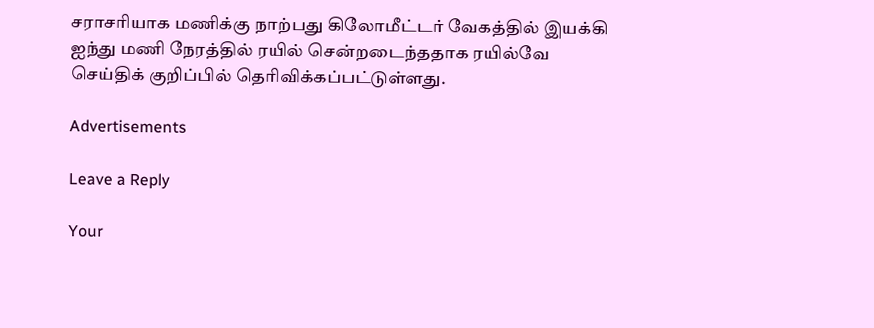சராசரியாக மணிக்கு நாற்பது கிலோமீட்டர் வேகத்தில் இயக்கி ஐந்து மணி நேரத்தில் ரயில் சென்றடைந்ததாக ரயில்வே செய்திக் குறிப்பில் தெரிவிக்கப்பட்டுள்ளது.

Advertisements

Leave a Reply

Your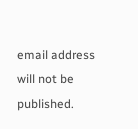email address will not be published.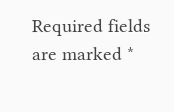Required fields are marked *